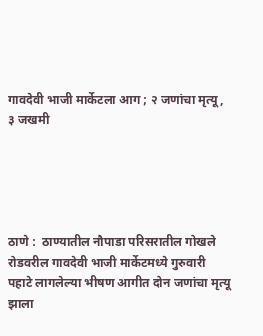गावदेवी भाजी मार्केटला आग ; २ जणांचा मृत्यू, ३ जखमी





ठाणे :  ठाण्यातील नौपाडा परिसरातील गोखले रोडवरील गावदेवी भाजी मार्केटमध्ये गुरुवारी पहाटे लागलेल्या भीषण आगीत दोन जणांचा मृत्यू झाला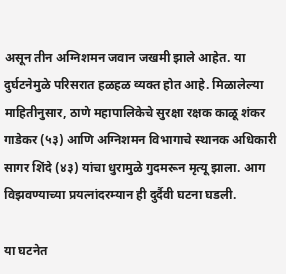असून तीन अग्निशमन जवान जखमी झाले आहेत. या दुर्घटनेमुळे परिसरात हळहळ व्यक्त होत आहे. मिळालेल्या माहितीनुसार, ठाणे महापालिकेचे सुरक्षा रक्षक काळू शंकर गाडेकर (५३) आणि अग्निशमन विभागाचे स्थानक अधिकारी सागर शिंदे (४३) यांचा धुरामुळे गुदमरून मृत्यू झाला. आग विझवण्याच्या प्रयत्नांदरम्यान ही दुर्दैवी घटना घडली.

या घटनेत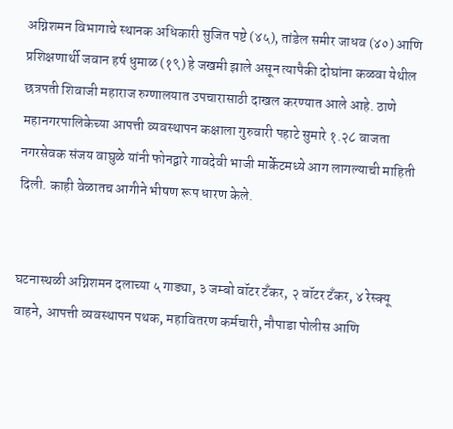अग्निशमन विभागाचे स्थानक अधिकारी सुजित पष्टे (४५), तांडेल समीर जाधव (४०) आणि प्रशिक्षणार्थी जवान हर्ष धुमाळ (१९) हे जखमी झाले असून त्यापैकी दोघांना कळवा येथील छत्रपती शिवाजी महाराज रुग्णालयात उपचारासाठी दाखल करण्यात आले आहे. ठाणे महानगरपालिकेच्या आपत्ती व्यवस्थापन कक्षाला गुरुवारी पहाटे सुमारे १.२८ वाजता नगरसेवक संजय वाघुळे यांनी फोनद्वारे गावदेवी भाजी मार्केटमध्ये आग लागल्याची माहिती दिली. काही वेळातच आगीने भीषण रूप धारण केले.


घटनास्थळी अग्निशमन दलाच्या ५ गाड्या, ३ जम्बो वॉटर टँकर, २ वॉटर टँकर, ४ रेस्क्यू वाहने, आपत्ती व्यवस्थापन पथक, महावितरण कर्मचारी, नौपाडा पोलीस आणि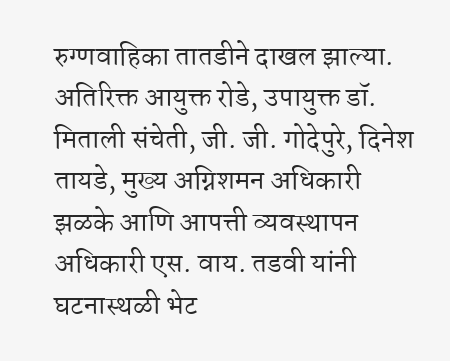रुग्णवाहिका तातडीने दाखल झाल्या. अतिरिक्त आयुक्त रोडे, उपायुक्त डॉ. मिताली संचेती, जी. जी. गोदेपुरे, दिनेश तायडे, मुख्य अग्निशमन अधिकारी झळके आणि आपत्ती व्यवस्थापन अधिकारी एस. वाय. तडवी यांनी घटनास्थळी भेट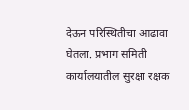देऊन परिस्थितीचा आढावा घेतला. प्रभाग समिती कार्यालयातील सुरक्षा रक्षक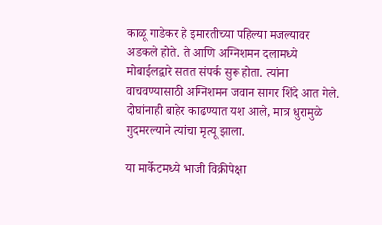काळू गाडेकर हे इमारतीच्या पहिल्या मजल्यावर अडकले होते. ते आणि अग्निशमन दलामध्ये मोबाईलद्वारे सतत संपर्क सुरू होता. त्यांना वाचवण्यासाठी अग्निशमन जवान सागर शिंदे आत गेले. दोघांनाही बाहेर काढण्यात यश आले, मात्र धुरामुळे गुदमरल्याने त्यांचा मृत्यू झाला.

या मार्केटमध्ये भाजी विक्रीपेक्षा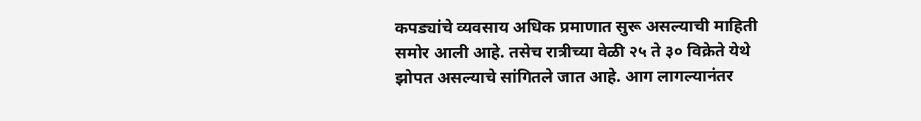कपड्यांचे व्यवसाय अधिक प्रमाणात सुरू असल्याची माहिती समोर आली आहे. तसेच रात्रीच्या वेळी २५ ते ३० विक्रेते येथे झोपत असल्याचे सांगितले जात आहे. आग लागल्यानंतर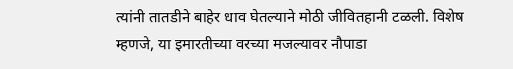त्यांनी तातडीने बाहेर धाव घेतल्याने मोठी जीवितहानी टळली. विशेष म्हणजे, या इमारतीच्या वरच्या मजल्यावर नौपाडा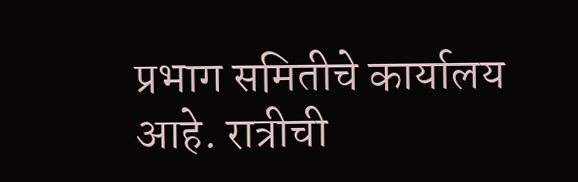प्रभाग समितीचे कार्यालय आहे. रात्रीची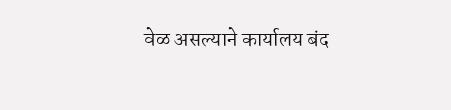वेळ असल्याने कार्यालय बंद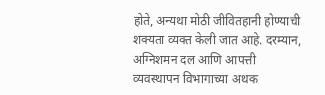होते, अन्यथा मोठी जीवितहानी होण्याची शक्यता व्यक्त केली जात आहे. दरम्यान, अग्निशमन दल आणि आपत्ती व्यवस्थापन विभागाच्या अथक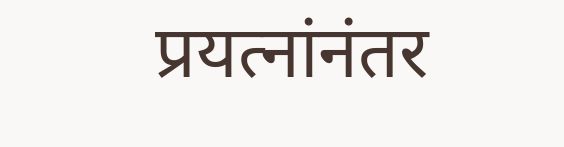प्रयत्नांनंतर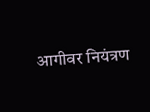आगीवर नियंत्रण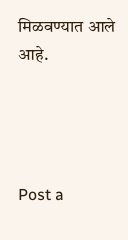मिळवण्यात आले आहे.




Post a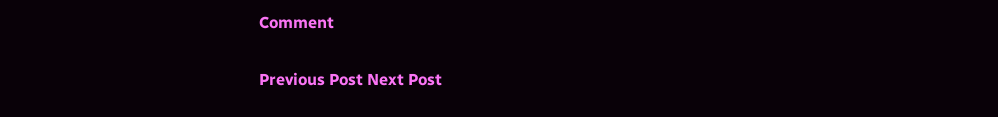Comment

Previous Post Next Post